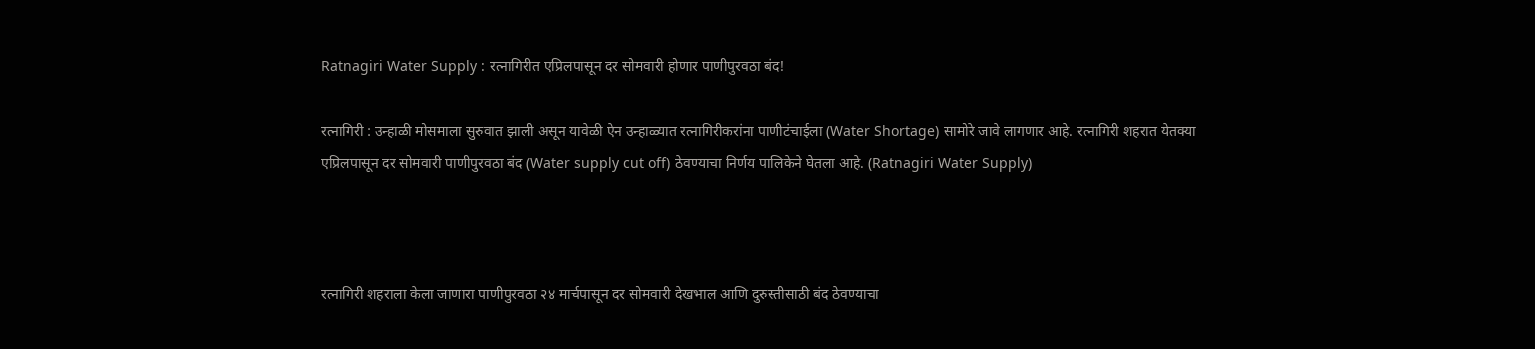Ratnagiri Water Supply : रत्नागिरीत एप्रिलपासून दर सोमवारी होणार पाणीपुरवठा बंद!

रत्नागिरी : उन्हाळी मोसमाला सुरुवात झाली असून यावेळी ऐन उन्हाळ्यात रत्नागिरीकरांना पाणीटंचाईला (Water Shortage) सामोरे जावे लागणार आहे. रत्नागिरी शहरात येतक्या एप्रिलपासून दर सोमवारी पाणीपुरवठा बंद (Water supply cut off) ठेवण्याचा निर्णय पालिकेने घेतला आहे. (Ratnagiri Water Supply)



रत्नागिरी शहराला केला जाणारा पाणीपुरवठा २४ मार्चपासून दर सोमवारी देखभाल आणि दुरुस्तीसाठी बंद ठेवण्याचा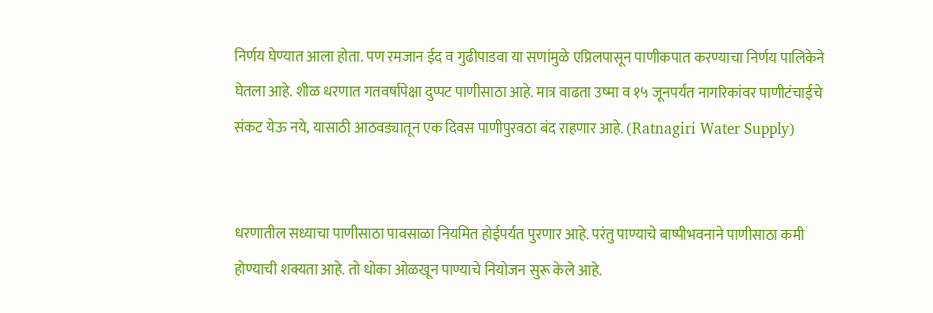निर्णय घेण्यात आला होता. पण रमजान ईद व गुढीपाडवा या सणांमुळे एप्रिलपासून पाणीकपात करण्याचा निर्णय पालिकेने घेतला आहे. शीळ धरणात गतवर्षापेक्षा दुप्पट पाणीसाठा आहे. मात्र वाढता उष्मा व १५ जूनपर्यंत नागरिकांवर पाणीटंचाईचे संकट येऊ नये, यासाठी आठवड्यातून एक दिवस पाणीपुरवठा बंद राहणार आहे. (Ratnagiri Water Supply)


धरणातील सध्याचा पाणीसाठा पावसाळा नियमित होईपर्यंत पुरणार आहे. परंतु पाण्याचे बाष्पीभवनाने पाणीसाठा कमी होण्याची शक्यता आहे. तो धोका ओळखून पाण्याचे नियोजन सुरू केले आहे.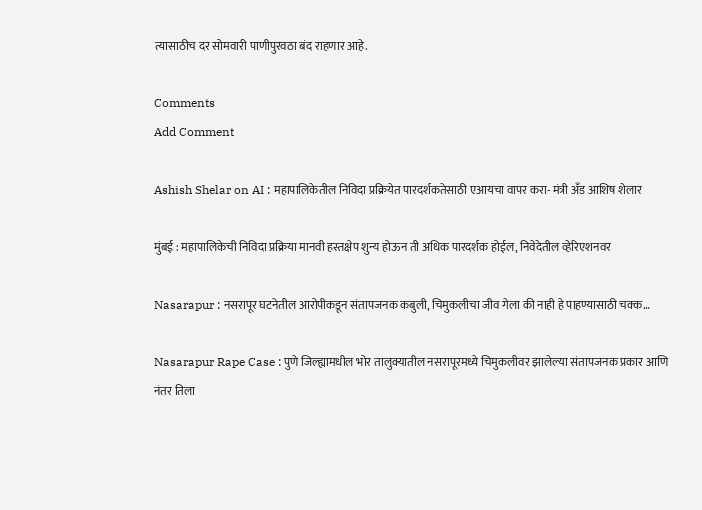त्यासाठीच दर सोमवारी पाणीपुरवठा बंद राहणार आहे.

Comments
Add Comment

Ashish Shelar on AI : महापालिकेतील निविदा प्रक्रियेत पारदर्शकतेसाठी एआयचा वापर करा- मंत्री अँड आशिष शेलार

मुंबई : महापालिकेची निविदा प्रक्रिया मानवी हस्तक्षेप शुन्य होऊन ती अधिक पारदर्शक होईल, निवेदेतील व्हेरिएशनवर

Nasarapur : नसरापूर घटनेतील आरोपीकडून संतापजनक कबुली, चिमुकलीचा जीव गेला की नाही हे पाहण्यासाठी चक्क…

Nasarapur Rape Case : पुणे जिल्ह्यामधील भोर तालुक्यातील नसरापूरमध्ये चिमुकलीवर झालेल्या संतापजनक प्रकार आणि नंतर तिला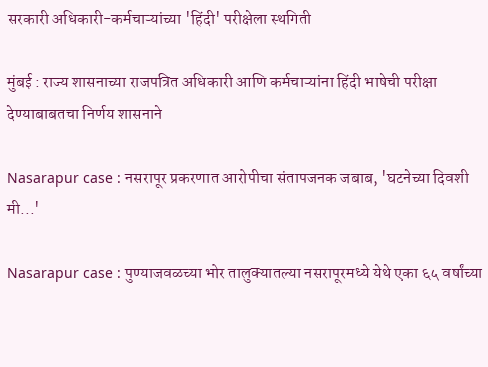सरकारी अधिकारी-कर्मचाऱ्यांच्या 'हिंदी' परीक्षेला स्थगिती

मुंबई : राज्य शासनाच्या राजपत्रित अधिकारी आणि कर्मचाऱ्यांना हिंदी भाषेची परीक्षा देण्याबाबतचा निर्णय शासनाने

Nasarapur case : नसरापूर प्रकरणात आरोपीचा संतापजनक जबाब, 'घटनेच्या दिवशी मी...'

Nasarapur case : पुण्याजवळच्या भोर तालुक्यातल्या नसरापूरमध्ये येथे एका ६५ वर्षांच्या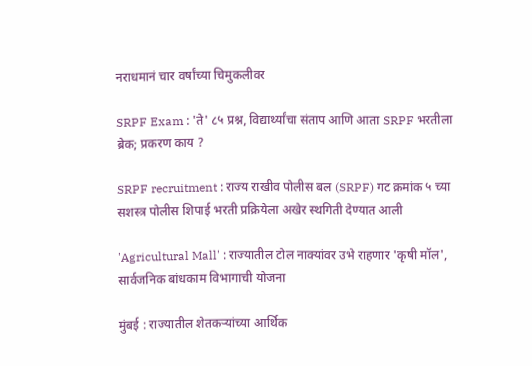नराधमानं चार वर्षांच्या चिमुकलीवर

SRPF Exam : 'ते' ८५ प्रश्न, विद्यार्थ्यांचा संताप आणि आता SRPF भरतीला ब्रेक; प्रकरण काय ?

SRPF recruitment : राज्य राखीव पोलीस बल (SRPF) गट क्रमांक ५ च्या सशस्त्र पोलीस शिपाई भरती प्रक्रियेला अखेर स्थगिती देण्यात आली

'Agricultural Mall' : राज्यातील टोल नाक्यांवर उभे राहणार 'कृषी मॉल', सार्वजनिक बांधकाम विभागाची योजना

मुंबई : राज्यातील शेतकऱ्यांच्या आर्थिक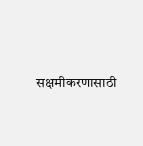सक्षमीकरणासाठी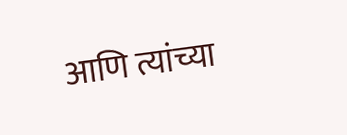आणि त्यांच्या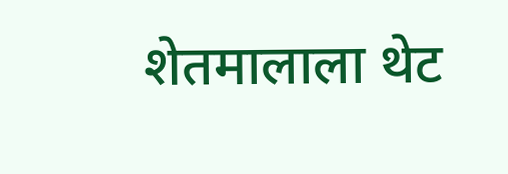शेतमालाला थेट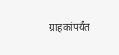ग्राहकांपर्यंत